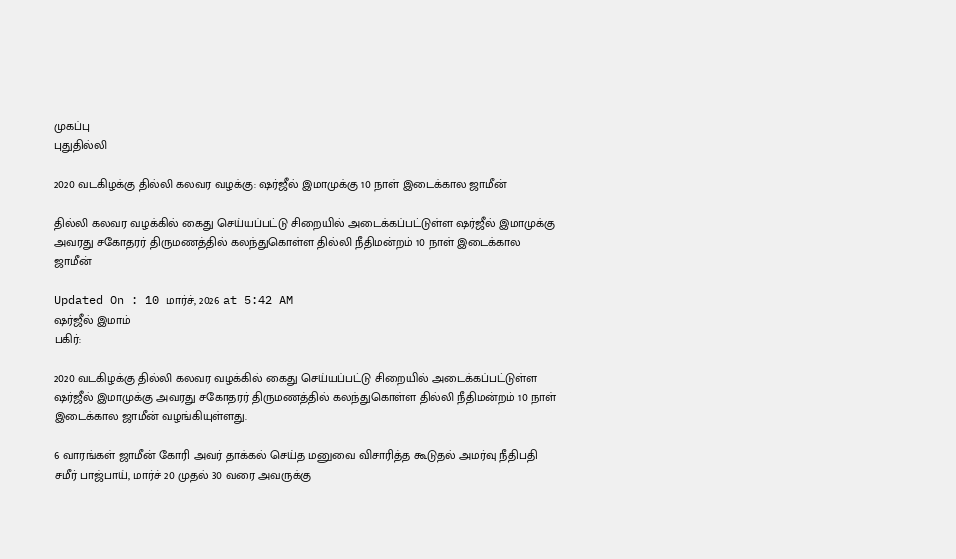முகப்பு
புதுதில்லி

2020 வடகிழக்கு தில்லி கலவர வழக்கு: ஷர்ஜீல் இமாமுக்கு 10 நாள் இடைக்கால ஜாமீன்

தில்லி கலவர வழக்கில் கைது செய்யப்பட்டு சிறையில் அடைக்கப்பட்டுள்ள ஷர்ஜீல் இமாமுக்கு அவரது சகோதரர் திருமணத்தில் கலந்துகொள்ள தில்லி நீதிமன்றம் 10 நாள் இடைக்கால ஜாமீன்

Updated On : 10 மார்ச், 2026 at 5:42 AM
ஷர்ஜீல் இமாம்
பகிர்:

2020 வடகிழக்கு தில்லி கலவர வழக்கில் கைது செய்யப்பட்டு சிறையில் அடைக்கப்பட்டுள்ள ஷர்ஜீல் இமாமுக்கு அவரது சகோதரர் திருமணத்தில் கலந்துகொள்ள தில்லி நீதிமன்றம் 10 நாள் இடைக்கால ஜாமீன் வழங்கியுள்ளது.

6 வாரங்கள் ஜாமீன் கோரி அவர் தாக்கல் செய்த மனுவை விசாரித்த கூடுதல் அமர்வு நீதிபதி சமீர் பாஜ்பாய், மார்ச் 20 முதல் 30 வரை அவருக்கு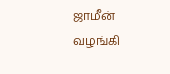ஜாமீன் வழங்கி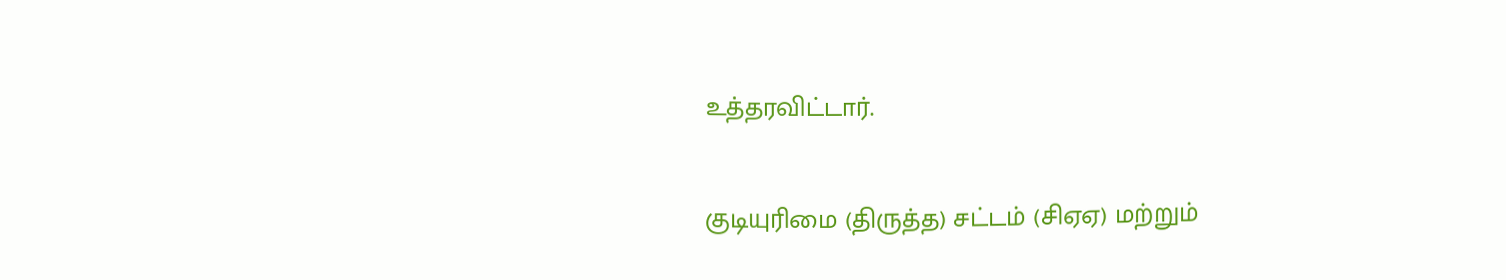உத்தரவிட்டார்.

குடியுரிமை (திருத்த) சட்டம் (சிஏஏ) மற்றும்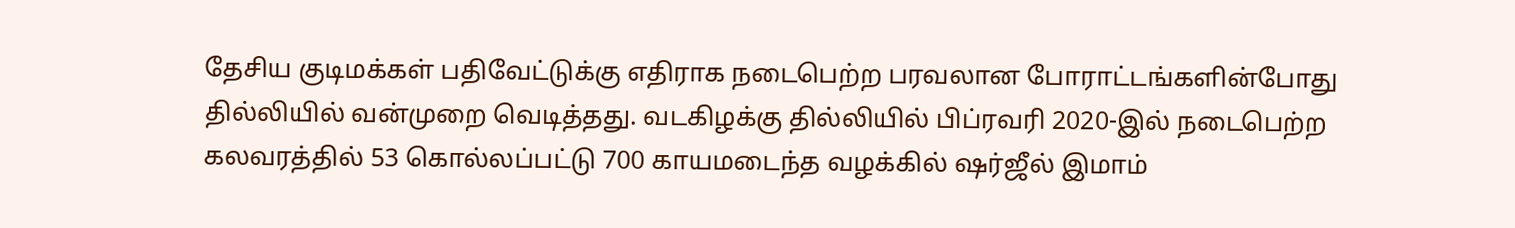தேசிய குடிமக்கள் பதிவேட்டுக்கு எதிராக நடைபெற்ற பரவலான போராட்டங்களின்போது தில்லியில் வன்முறை வெடித்தது. வடகிழக்கு தில்லியில் பிப்ரவரி 2020-இல் நடைபெற்ற கலவரத்தில் 53 கொல்லப்பட்டு 700 காயமடைந்த வழக்கில் ஷர்ஜீல் இமாம்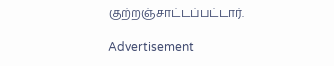குற்றஞ்சாட்டப்பட்டார்.

Advertisement